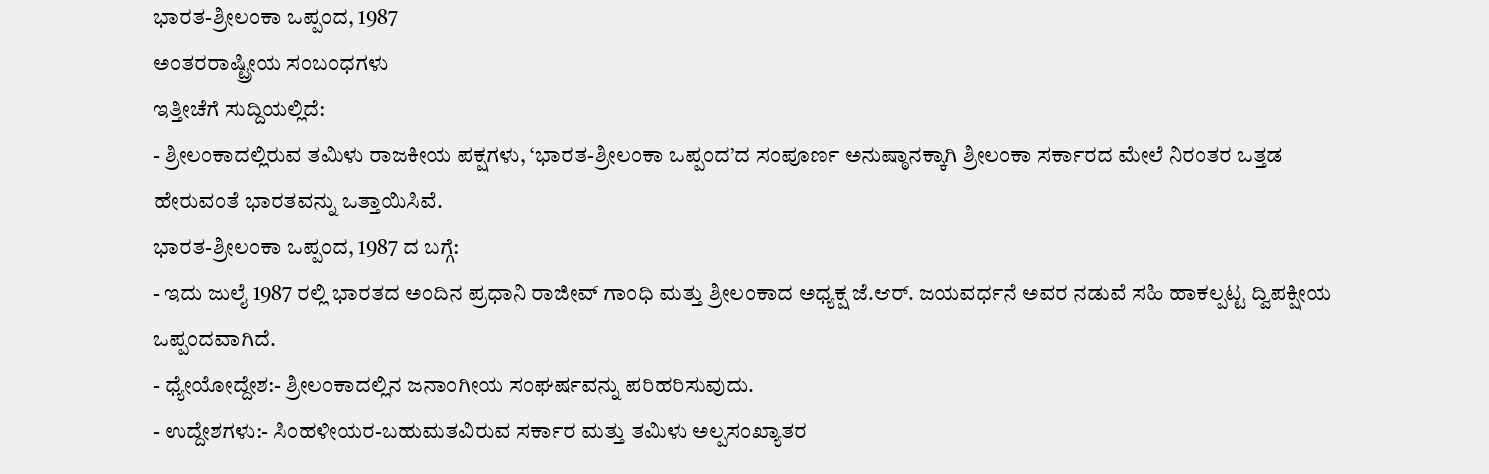ಭಾರತ-ಶ್ರೀಲಂಕಾ ಒಪ್ಪಂದ, 1987
ಅಂತರರಾಷ್ಟ್ರೀಯ ಸಂಬಂಧಗಳು
ಇತ್ತೀಚೆಗೆ ಸುದ್ದಿಯಲ್ಲಿದೆ:
- ಶ್ರೀಲಂಕಾದಲ್ಲಿರುವ ತಮಿಳು ರಾಜಕೀಯ ಪಕ್ಷಗಳು, ‘ಭಾರತ-ಶ್ರೀಲಂಕಾ ಒಪ್ಪಂದ’ದ ಸಂಪೂರ್ಣ ಅನುಷ್ಠಾನಕ್ಕಾಗಿ ಶ್ರೀಲಂಕಾ ಸರ್ಕಾರದ ಮೇಲೆ ನಿರಂತರ ಒತ್ತಡ ಹೇರುವಂತೆ ಭಾರತವನ್ನು ಒತ್ತಾಯಿಸಿವೆ.
ಭಾರತ-ಶ್ರೀಲಂಕಾ ಒಪ್ಪಂದ, 1987 ದ ಬಗ್ಗೆ:
- ಇದು ಜುಲೈ 1987 ರಲ್ಲಿ ಭಾರತದ ಅಂದಿನ ಪ್ರಧಾನಿ ರಾಜೀವ್ ಗಾಂಧಿ ಮತ್ತು ಶ್ರೀಲಂಕಾದ ಅಧ್ಯಕ್ಷ ಜೆ.ಆರ್. ಜಯವರ್ಧನೆ ಅವರ ನಡುವೆ ಸಹಿ ಹಾಕಲ್ಪಟ್ಟ ದ್ವಿಪಕ್ಷೀಯ ಒಪ್ಪಂದವಾಗಿದೆ.
- ಧ್ಯೇಯೋದ್ದೇಶ:- ಶ್ರೀಲಂಕಾದಲ್ಲಿನ ಜನಾಂಗೀಯ ಸಂಘರ್ಷವನ್ನು ಪರಿಹರಿಸುವುದು.
- ಉದ್ದೇಶಗಳು:- ಸಿಂಹಳೀಯರ-ಬಹುಮತವಿರುವ ಸರ್ಕಾರ ಮತ್ತು ತಮಿಳು ಅಲ್ಪಸಂಖ್ಯಾತರ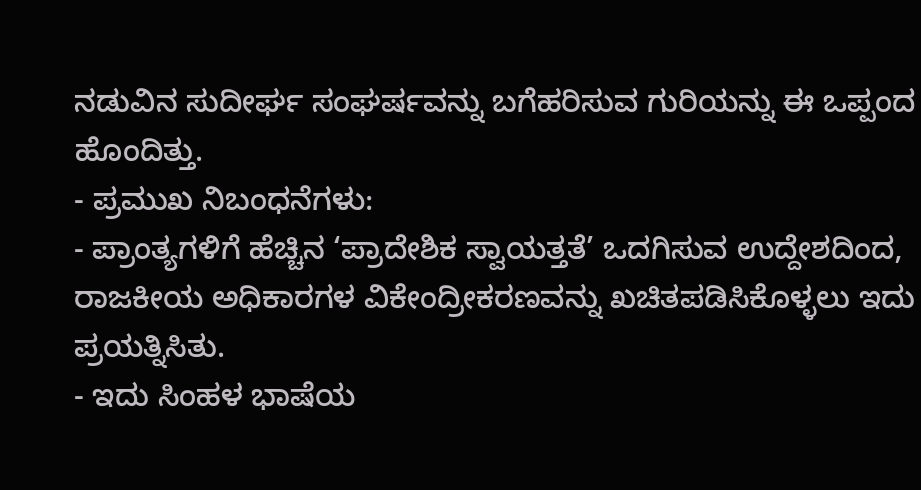ನಡುವಿನ ಸುದೀರ್ಘ ಸಂಘರ್ಷವನ್ನು ಬಗೆಹರಿಸುವ ಗುರಿಯನ್ನು ಈ ಒಪ್ಪಂದ ಹೊಂದಿತ್ತು.
- ಪ್ರಮುಖ ನಿಬಂಧನೆಗಳು:
- ಪ್ರಾಂತ್ಯಗಳಿಗೆ ಹೆಚ್ಚಿನ ‘ಪ್ರಾದೇಶಿಕ ಸ್ವಾಯತ್ತತೆ’ ಒದಗಿಸುವ ಉದ್ದೇಶದಿಂದ, ರಾಜಕೀಯ ಅಧಿಕಾರಗಳ ವಿಕೇಂದ್ರೀಕರಣವನ್ನು ಖಚಿತಪಡಿಸಿಕೊಳ್ಳಲು ಇದು ಪ್ರಯತ್ನಿಸಿತು.
- ಇದು ಸಿಂಹಳ ಭಾಷೆಯ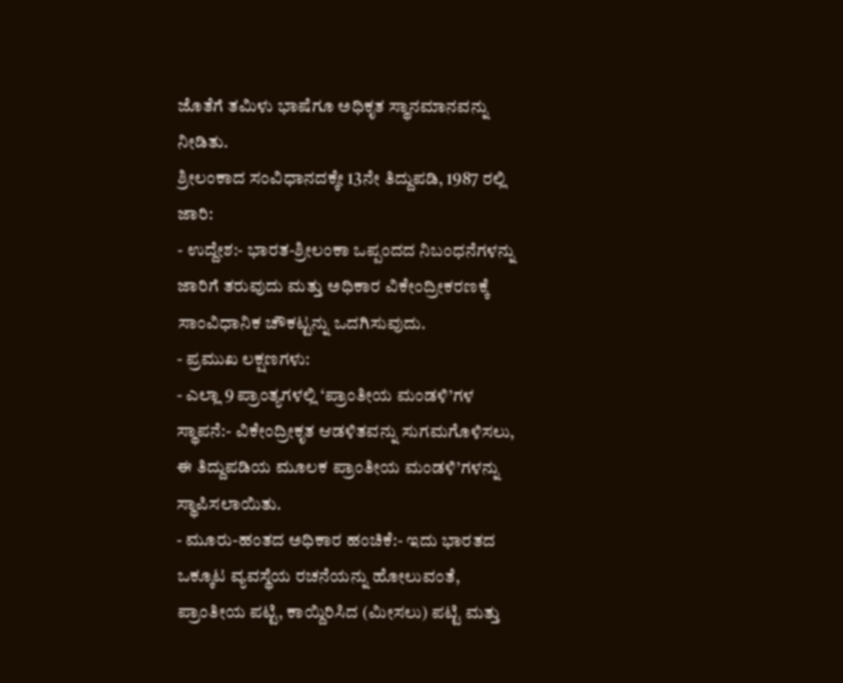ಜೊತೆಗೆ ತಮಿಳು ಭಾಷೆಗೂ ಅಧಿಕೃತ ಸ್ಥಾನಮಾನವನ್ನು ನೀಡಿತು.
ಶ್ರೀಲಂಕಾದ ಸಂವಿಧಾನದಕ್ಕೇ 13ನೇ ತಿದ್ದುಪಡಿ, 1987 ರಲ್ಲಿ ಜಾರಿ:
- ಉದ್ದೇಶ:- ಭಾರತ-ಶ್ರೀಲಂಕಾ ಒಪ್ಪಂದದ ನಿಬಂಧನೆಗಳನ್ನು ಜಾರಿಗೆ ತರುವುದು ಮತ್ತು ಅಧಿಕಾರ ವಿಕೇಂದ್ರೀಕರಣಕ್ಕೆ ಸಾಂವಿಧಾನಿಕ ಚೌಕಟ್ಟನ್ನು ಒದಗಿಸುವುದು.
- ಪ್ರಮುಖ ಲಕ್ಷಣಗಳು:
- ಎಲ್ಲಾ 9 ಪ್ರಾಂತ್ಯಗಳಲ್ಲಿ ‘ಪ್ರಾಂತೀಯ ಮಂಡಳಿ’ಗಳ ಸ್ಥಾಪನೆ:- ವಿಕೇಂದ್ರೀಕೃತ ಆಡಳಿತವನ್ನು ಸುಗಮಗೊಳಿಸಲು, ಈ ತಿದ್ದುಪಡಿಯ ಮೂಲಕ ಪ್ರಾಂತೀಯ ಮಂಡಳಿ’ಗಳನ್ನು ಸ್ಥಾಪಿಸಲಾಯಿತು.
- ಮೂರು-ಹಂತದ ಅಧಿಕಾರ ಹಂಚಿಕೆ:- ಇದು ಭಾರತದ ಒಕ್ಕೂಟ ವ್ಯವಸ್ಥೆಯ ರಚನೆಯನ್ನು ಹೋಲುವಂತೆ, ಪ್ರಾಂತೀಯ ಪಟ್ಟಿ, ಕಾಯ್ದಿರಿಸಿದ (ಮೀಸಲು) ಪಟ್ಟಿ ಮತ್ತು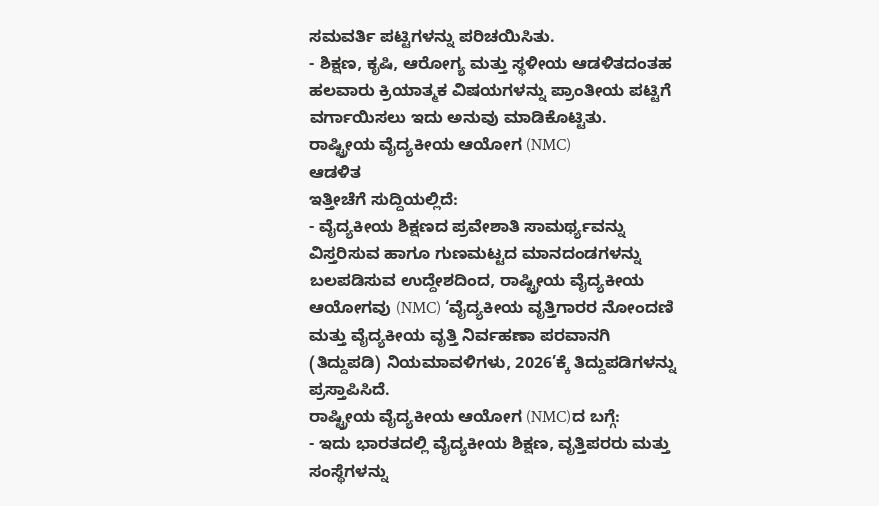ಸಮವರ್ತಿ ಪಟ್ಟಿಗಳನ್ನು ಪರಿಚಯಿಸಿತು.
- ಶಿಕ್ಷಣ, ಕೃಷಿ, ಆರೋಗ್ಯ ಮತ್ತು ಸ್ಥಳೀಯ ಆಡಳಿತದಂತಹ ಹಲವಾರು ಕ್ರಿಯಾತ್ಮಕ ವಿಷಯಗಳನ್ನು ಪ್ರಾಂತೀಯ ಪಟ್ಟಿಗೆ ವರ್ಗಾಯಿಸಲು ಇದು ಅನುವು ಮಾಡಿಕೊಟ್ಟಿತು.
ರಾಷ್ಟ್ರೀಯ ವೈದ್ಯಕೀಯ ಆಯೋಗ (NMC)
ಆಡಳಿತ
ಇತ್ತೀಚೆಗೆ ಸುದ್ದಿಯಲ್ಲಿದೆ:
- ವೈದ್ಯಕೀಯ ಶಿಕ್ಷಣದ ಪ್ರವೇಶಾತಿ ಸಾಮರ್ಥ್ಯವನ್ನು ವಿಸ್ತರಿಸುವ ಹಾಗೂ ಗುಣಮಟ್ಟದ ಮಾನದಂಡಗಳನ್ನು ಬಲಪಡಿಸುವ ಉದ್ದೇಶದಿಂದ, ರಾಷ್ಟ್ರೀಯ ವೈದ್ಯಕೀಯ ಆಯೋಗವು (NMC) ‘ವೈದ್ಯಕೀಯ ವೃತ್ತಿಗಾರರ ನೋಂದಣಿ ಮತ್ತು ವೈದ್ಯಕೀಯ ವೃತ್ತಿ ನಿರ್ವಹಣಾ ಪರವಾನಗಿ (ತಿದ್ದುಪಡಿ) ನಿಯಮಾವಳಿಗಳು, 2026’ಕ್ಕೆ ತಿದ್ದುಪಡಿಗಳನ್ನು ಪ್ರಸ್ತಾಪಿಸಿದೆ.
ರಾಷ್ಟ್ರೀಯ ವೈದ್ಯಕೀಯ ಆಯೋಗ (NMC)ದ ಬಗ್ಗೆ:
- ಇದು ಭಾರತದಲ್ಲಿ ವೈದ್ಯಕೀಯ ಶಿಕ್ಷಣ, ವೃತ್ತಿಪರರು ಮತ್ತು ಸಂಸ್ಥೆಗಳನ್ನು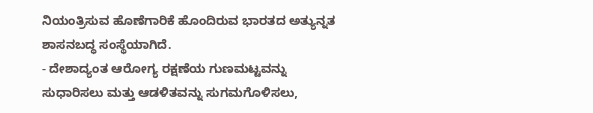ನಿಯಂತ್ರಿಸುವ ಹೊಣೆಗಾರಿಕೆ ಹೊಂದಿರುವ ಭಾರತದ ಅತ್ಯುನ್ನತ ಶಾಸನಬದ್ಧ ಸಂಸ್ಥೆಯಾಗಿದೆ.
- ದೇಶಾದ್ಯಂತ ಆರೋಗ್ಯ ರಕ್ಷಣೆಯ ಗುಣಮಟ್ಟವನ್ನು ಸುಧಾರಿಸಲು ಮತ್ತು ಆಡಳಿತವನ್ನು ಸುಗಮಗೊಳಿಸಲು,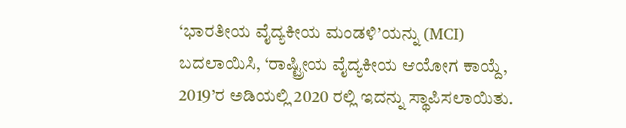‘ಭಾರತೀಯ ವೈದ್ಯಕೀಯ ಮಂಡಳಿ’ಯನ್ನು (MCI) ಬದಲಾಯಿಸಿ, ‘ರಾಷ್ಟ್ರೀಯ ವೈದ್ಯಕೀಯ ಆಯೋಗ ಕಾಯ್ದೆ, 2019’ರ ಅಡಿಯಲ್ಲಿ 2020 ರಲ್ಲಿ ಇದನ್ನು ಸ್ಥಾಪಿಸಲಾಯಿತು.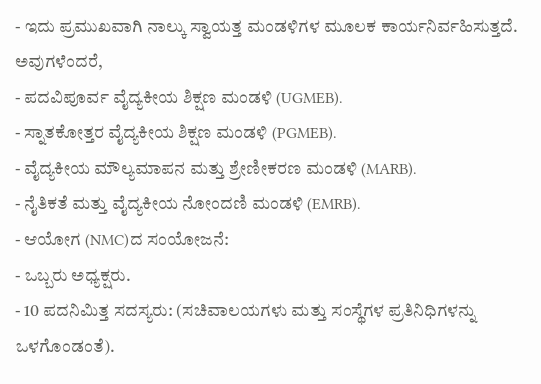- ಇದು ಪ್ರಮುಖವಾಗಿ ನಾಲ್ಕು ಸ್ವಾಯತ್ತ ಮಂಡಳಿಗಳ ಮೂಲಕ ಕಾರ್ಯನಿರ್ವಹಿಸುತ್ತದೆ. ಅವುಗಳೆಂದರೆ,
- ಪದವಿಪೂರ್ವ ವೈದ್ಯಕೀಯ ಶಿಕ್ಷಣ ಮಂಡಳಿ (UGMEB).
- ಸ್ನಾತಕೋತ್ತರ ವೈದ್ಯಕೀಯ ಶಿಕ್ಷಣ ಮಂಡಳಿ (PGMEB).
- ವೈದ್ಯಕೀಯ ಮೌಲ್ಯಮಾಪನ ಮತ್ತು ಶ್ರೇಣೀಕರಣ ಮಂಡಳಿ (MARB).
- ನೈತಿಕತೆ ಮತ್ತು ವೈದ್ಯಕೀಯ ನೋಂದಣಿ ಮಂಡಳಿ (EMRB).
- ಆಯೋಗ (NMC)ದ ಸಂಯೋಜನೆ:
- ಒಬ್ಬರು ಅಧ್ಯಕ್ಷರು.
- 10 ಪದನಿಮಿತ್ತ ಸದಸ್ಯರು: (ಸಚಿವಾಲಯಗಳು ಮತ್ತು ಸಂಸ್ಥೆಗಳ ಪ್ರತಿನಿಧಿಗಳನ್ನು ಒಳಗೊಂಡಂತೆ).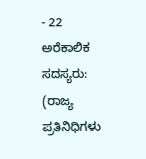- 22 ಅರೆಕಾಲಿಕ ಸದಸ್ಯರು: (ರಾಜ್ಯ ಪ್ರತಿನಿಧಿಗಳು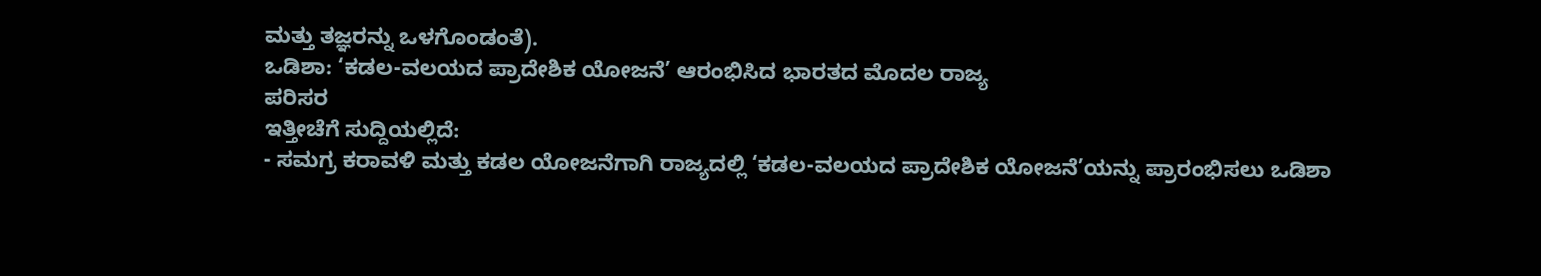ಮತ್ತು ತಜ್ಞರನ್ನು ಒಳಗೊಂಡಂತೆ).
ಒಡಿಶಾ: ‘ಕಡಲ-ವಲಯದ ಪ್ರಾದೇಶಿಕ ಯೋಜನೆ’ ಆರಂಭಿಸಿದ ಭಾರತದ ಮೊದಲ ರಾಜ್ಯ
ಪರಿಸರ
ಇತ್ತೀಚೆಗೆ ಸುದ್ದಿಯಲ್ಲಿದೆ:
- ಸಮಗ್ರ ಕರಾವಳಿ ಮತ್ತು ಕಡಲ ಯೋಜನೆಗಾಗಿ ರಾಜ್ಯದಲ್ಲಿ ‘ಕಡಲ-ವಲಯದ ಪ್ರಾದೇಶಿಕ ಯೋಜನೆ’ಯನ್ನು ಪ್ರಾರಂಭಿಸಲು ಒಡಿಶಾ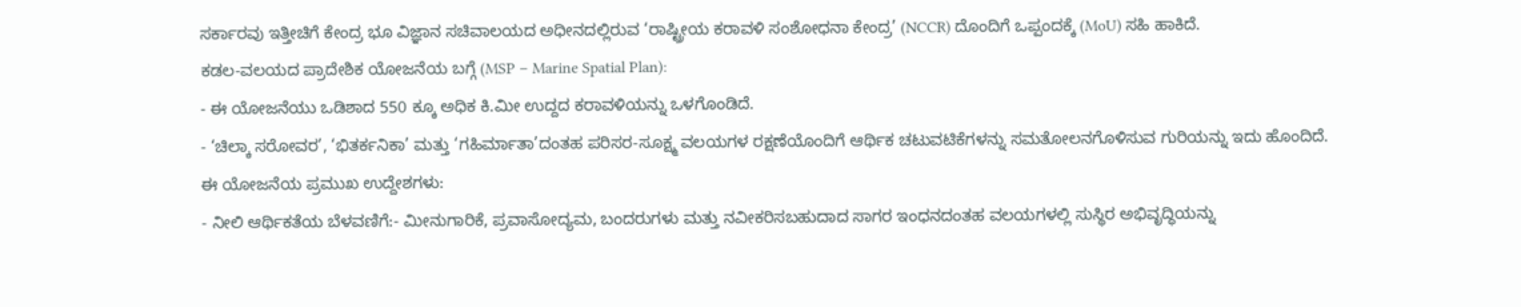ಸರ್ಕಾರವು ಇತ್ತೀಚಿಗೆ ಕೇಂದ್ರ ಭೂ ವಿಜ್ಞಾನ ಸಚಿವಾಲಯದ ಅಧೀನದಲ್ಲಿರುವ ‘ರಾಷ್ಟ್ರೀಯ ಕರಾವಳಿ ಸಂಶೋಧನಾ ಕೇಂದ್ರ’ (NCCR) ದೊಂದಿಗೆ ಒಪ್ಪಂದಕ್ಕೆ (MoU) ಸಹಿ ಹಾಕಿದೆ.
ಕಡಲ-ವಲಯದ ಪ್ರಾದೇಶಿಕ ಯೋಜನೆಯ ಬಗ್ಗೆ (MSP – Marine Spatial Plan):
- ಈ ಯೋಜನೆಯು ಒಡಿಶಾದ 550 ಕ್ಕೂ ಅಧಿಕ ಕಿ.ಮೀ ಉದ್ದದ ಕರಾವಳಿಯನ್ನು ಒಳಗೊಂಡಿದೆ.
- ‘ಚಿಲ್ಕಾ ಸರೋವರ’, ‘ಭಿತರ್ಕನಿಕಾ’ ಮತ್ತು ‘ಗಹಿರ್ಮಾತಾ’ದಂತಹ ಪರಿಸರ-ಸೂಕ್ಷ್ಮ ವಲಯಗಳ ರಕ್ಷಣೆಯೊಂದಿಗೆ ಆರ್ಥಿಕ ಚಟುವಟಿಕೆಗಳನ್ನು ಸಮತೋಲನಗೊಳಿಸುವ ಗುರಿಯನ್ನು ಇದು ಹೊಂದಿದೆ.
ಈ ಯೋಜನೆಯ ಪ್ರಮುಖ ಉದ್ದೇಶಗಳು:
- ನೀಲಿ ಆರ್ಥಿಕತೆಯ ಬೆಳವಣಿಗೆ:- ಮೀನುಗಾರಿಕೆ, ಪ್ರವಾಸೋದ್ಯಮ, ಬಂದರುಗಳು ಮತ್ತು ನವೀಕರಿಸಬಹುದಾದ ಸಾಗರ ಇಂಧನದಂತಹ ವಲಯಗಳಲ್ಲಿ ಸುಸ್ಥಿರ ಅಭಿವೃದ್ಧಿಯನ್ನು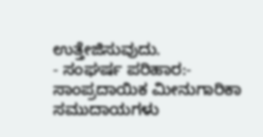ಉತ್ತೇಜಿಸುವುದು.
- ಸಂಘರ್ಷ ಪರಿಹಾರ:- ಸಾಂಪ್ರದಾಯಿಕ ಮೀನುಗಾರಿಕಾ ಸಮುದಾಯಗಳು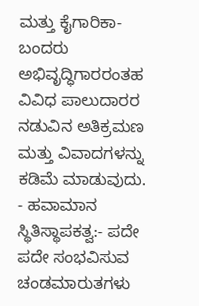ಮತ್ತು ಕೈಗಾರಿಕಾ-ಬಂದರು ಅಭಿವೃದ್ಧಿಗಾರರಂತಹ ವಿವಿಧ ಪಾಲುದಾರರ ನಡುವಿನ ಅತಿಕ್ರಮಣ ಮತ್ತು ವಿವಾದಗಳನ್ನು ಕಡಿಮೆ ಮಾಡುವುದು.
- ಹವಾಮಾನ ಸ್ಥಿತಿಸ್ಥಾಪಕತ್ವ:- ಪದೇ ಪದೇ ಸಂಭವಿಸುವ ಚಂಡಮಾರುತಗಳು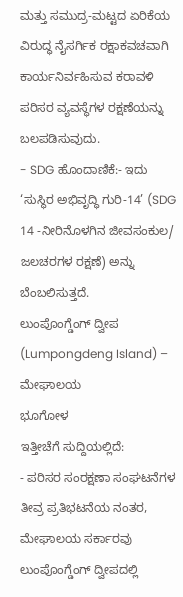ಮತ್ತು ಸಮುದ್ರ-ಮಟ್ಟದ ಏರಿಕೆಯ ವಿರುದ್ಧ ನೈಸರ್ಗಿಕ ರಕ್ಷಾಕವಚವಾಗಿ ಕಾರ್ಯನಿರ್ವಹಿಸುವ ಕರಾವಳಿ ಪರಿಸರ ವ್ಯವಸ್ಥೆಗಳ ರಕ್ಷಣೆಯನ್ನು ಬಲಪಡಿಸುವುದು.
- SDG ಹೊಂದಾಣಿಕೆ:- ಇದು ‘ಸುಸ್ಥಿರ ಅಭಿವೃದ್ಧಿ ಗುರಿ-14’ (SDG 14 -ನೀರಿನೊಳಗಿನ ಜೀವಸಂಕುಲ/ ಜಲಚರಗಳ ರಕ್ಷಣೆ) ಅನ್ನು ಬೆಂಬಲಿಸುತ್ತದೆ.
ಲುಂಪೊಂಗ್ಡೆಂಗ್ ದ್ವೀಪ (Lumpongdeng Island) – ಮೇಘಾಲಯ
ಭೂಗೋಳ
ಇತ್ತೀಚೆಗೆ ಸುದ್ದಿಯಲ್ಲಿದೆ:
- ಪರಿಸರ ಸಂರಕ್ಷಣಾ ಸಂಘಟನೆಗಳ ತೀವ್ರ ಪ್ರತಿಭಟನೆಯ ನಂತರ, ಮೇಘಾಲಯ ಸರ್ಕಾರವು ಲುಂಪೊಂಗ್ಡೆಂಗ್ ದ್ವೀಪದಲ್ಲಿ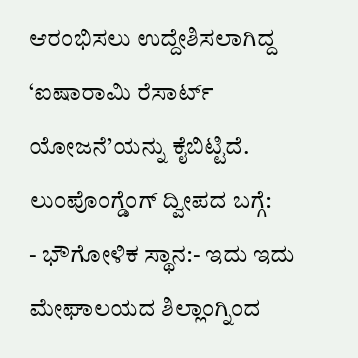ಆರಂಭಿಸಲು ಉದ್ದೇಶಿಸಲಾಗಿದ್ದ ‘ಐಷಾರಾಮಿ ರೆಸಾರ್ಟ್ ಯೋಜನೆ’ಯನ್ನು ಕೈಬಿಟ್ಟಿದೆ.
ಲುಂಪೊಂಗ್ಡೆಂಗ್ ದ್ವೀಪದ ಬಗ್ಗೆ:
- ಭೌಗೋಳಿಕ ಸ್ಥಾನ:- ಇದು ಇದು ಮೇಘಾಲಯದ ಶಿಲ್ಲಾಂಗ್ನಿಂದ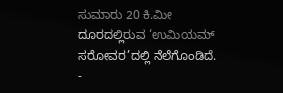ಸುಮಾರು 20 ಕಿ.ಮೀ ದೂರದಲ್ಲಿರುವ ‘ಉಮಿಯಮ್ ಸರೋವರ’ದಲ್ಲಿ ನೆಲೆಗೊಂಡಿದೆ.
-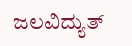ಜಲವಿದ್ಯುತ್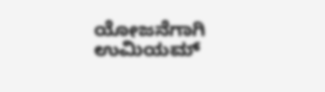ಯೋಜನೆಗಾಗಿ ಉಮಿಯಮ್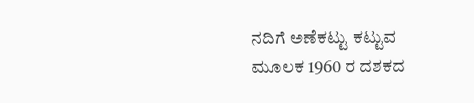ನದಿಗೆ ಅಣೆಕಟ್ಟು ಕಟ್ಟುವ ಮೂಲಕ 1960 ರ ದಶಕದ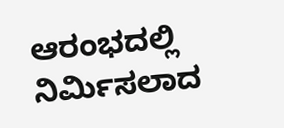ಆರಂಭದಲ್ಲಿ ನಿರ್ಮಿಸಲಾದ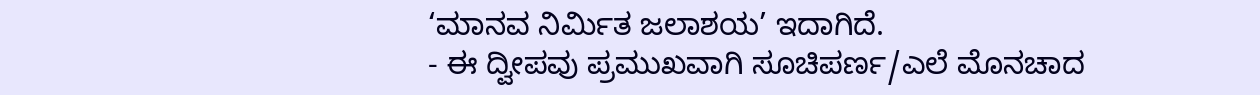‘ಮಾನವ ನಿರ್ಮಿತ ಜಲಾಶಯ’ ಇದಾಗಿದೆ.
- ಈ ದ್ವೀಪವು ಪ್ರಮುಖವಾಗಿ ಸೂಚಿಪರ್ಣ/ಎಲೆ ಮೊನಚಾದ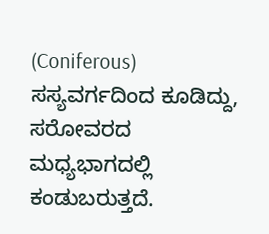(Coniferous) ಸಸ್ಯವರ್ಗದಿಂದ ಕೂಡಿದ್ದು, ಸರೋವರದ ಮಧ್ಯಭಾಗದಲ್ಲಿ ಕಂಡುಬರುತ್ತದೆ.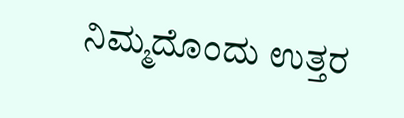ನಿಮ್ಮದೊಂದು ಉತ್ತರ